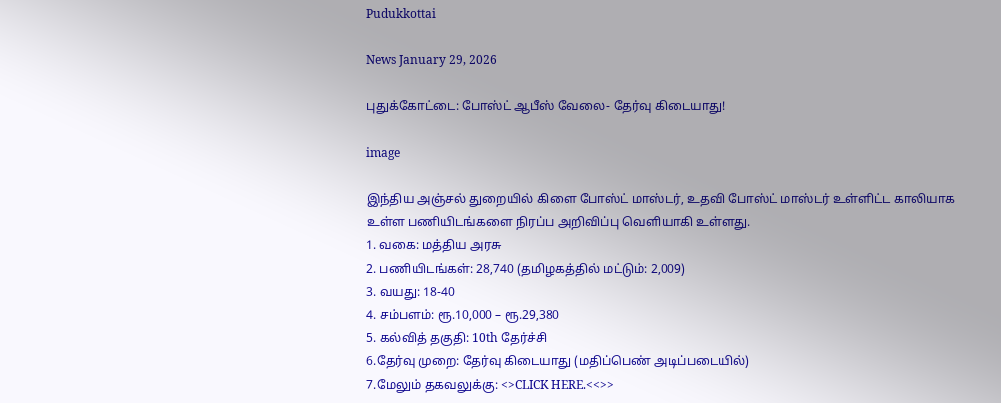Pudukkottai

News January 29, 2026

புதுக்கோட்டை: போஸ்ட் ஆபீஸ் வேலை- தேர்வு கிடையாது!

image

இந்திய அஞ்சல் துறையில் கிளை போஸ்ட் மாஸ்டர், உதவி போஸ்ட் மாஸ்டர் உள்ளிட்ட காலியாக உள்ள பணியிடங்களை நிரப்ப அறிவிப்பு வெளியாகி உள்ளது.
1. வகை: மத்திய அரசு
2. பணியிடங்கள்: 28,740 (தமிழகத்தில் மட்டும்: 2,009)
3. வயது: 18-40
4. சம்பளம்: ரூ.10,000 – ரூ.29,380
5. கல்வித் தகுதி: 10th தேர்ச்சி
6.தேர்வு முறை: தேர்வு கிடையாது (மதிப்பெண் அடிப்படையில்)
7.மேலும் தகவலுக்கு: <>CLICK HERE.<<>>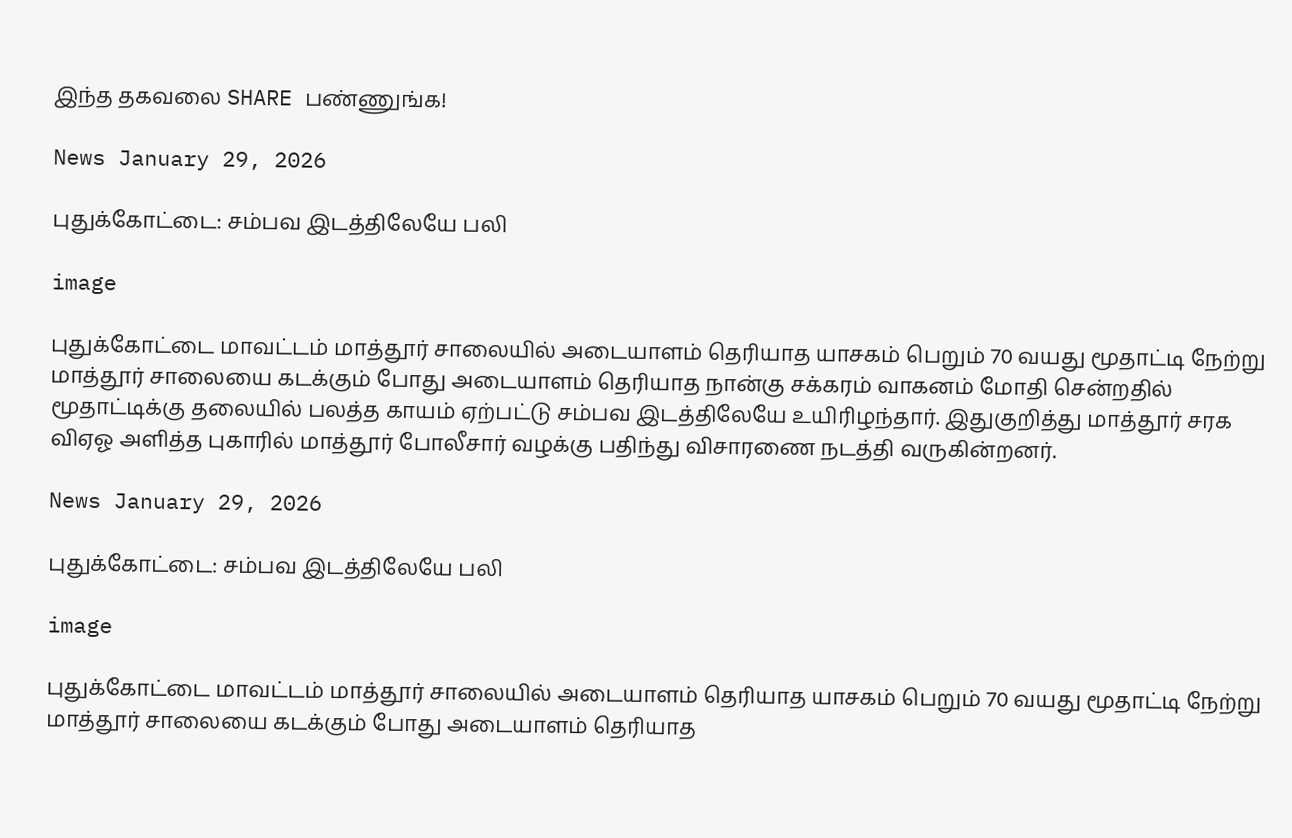இந்த தகவலை SHARE பண்ணுங்க!

News January 29, 2026

புதுக்கோட்டை: சம்பவ இடத்திலேயே பலி

image

புதுக்கோட்டை மாவட்டம் மாத்தூர் சாலையில் அடையாளம் தெரியாத யாசகம் பெறும் 70 வயது மூதாட்டி நேற்று மாத்தூர் சாலையை கடக்கும் போது அடையாளம் தெரியாத நான்கு சக்கரம் வாகனம் மோதி சென்றதில் மூதாட்டிக்கு தலையில் பலத்த காயம் ஏற்பட்டு சம்பவ இடத்திலேயே உயிரிழந்தார். இதுகுறித்து மாத்தூர் சரக விஏஓ அளித்த புகாரில் மாத்தூர் போலீசார் வழக்கு பதிந்து விசாரணை நடத்தி வருகின்றனர்.

News January 29, 2026

புதுக்கோட்டை: சம்பவ இடத்திலேயே பலி

image

புதுக்கோட்டை மாவட்டம் மாத்தூர் சாலையில் அடையாளம் தெரியாத யாசகம் பெறும் 70 வயது மூதாட்டி நேற்று மாத்தூர் சாலையை கடக்கும் போது அடையாளம் தெரியாத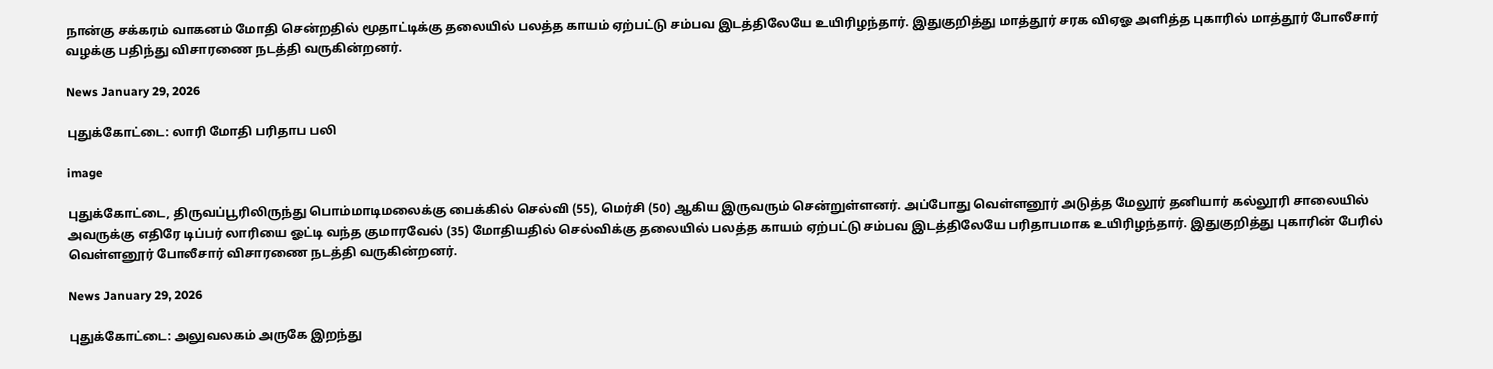நான்கு சக்கரம் வாகனம் மோதி சென்றதில் மூதாட்டிக்கு தலையில் பலத்த காயம் ஏற்பட்டு சம்பவ இடத்திலேயே உயிரிழந்தார். இதுகுறித்து மாத்தூர் சரக விஏஓ அளித்த புகாரில் மாத்தூர் போலீசார் வழக்கு பதிந்து விசாரணை நடத்தி வருகின்றனர்.

News January 29, 2026

புதுக்கோட்டை: லாரி மோதி பரிதாப பலி

image

புதுக்கோட்டை, திருவப்பூரிலிருந்து பொம்மாடிமலைக்கு பைக்கில் செல்வி (55), மெர்சி (50) ஆகிய இருவரும் சென்றுள்ளனர். அப்போது வெள்ளனூர் அடுத்த மேலூர் தனியார் கல்லூரி சாலையில் அவருக்கு எதிரே டிப்பர் லாரியை ஓட்டி வந்த குமாரவேல் (35) மோதியதில் செல்விக்கு தலையில் பலத்த காயம் ஏற்பட்டு சம்பவ இடத்திலேயே பரிதாபமாக உயிரிழந்தார். இதுகுறித்து புகாரின் பேரில் வெள்ளனூர் போலீசார் விசாரணை நடத்தி வருகின்றனர்.

News January 29, 2026

புதுக்கோட்டை: அலுவலகம் அருகே இறந்து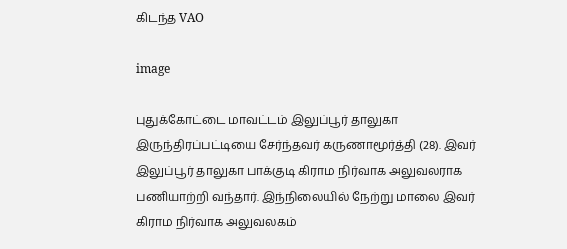கிடந்த VAO

image

புதுக்கோட்டை மாவட்டம் இலுப்பூர் தாலுகா இருந்திரப்பட்டியை சேர்ந்தவர் கருணாமூர்த்தி (28). இவர் இலுப்பூர் தாலுகா பாக்குடி கிராம நிர்வாக அலுவலராக பணியாற்றி வந்தார். இந்நிலையில் நேற்று மாலை இவர் கிராம நிர்வாக அலுவலகம்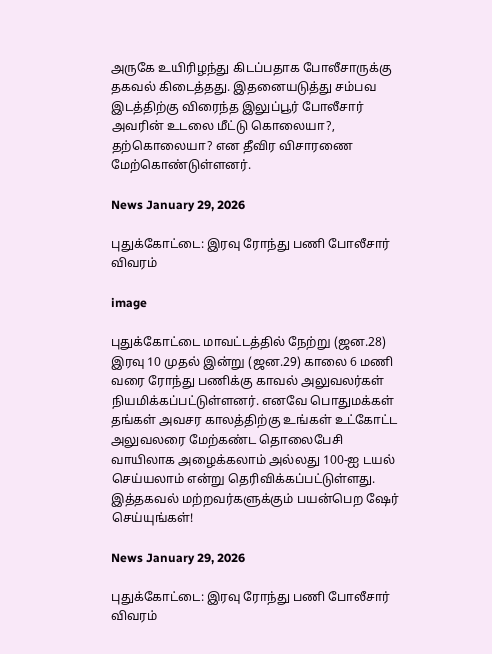அருகே உயிரிழந்து கிடப்பதாக போலீசாருக்கு தகவல் கிடைத்தது. இதனையடுத்து சம்பவ இடத்திற்கு விரைந்த இலுப்பூர் போலீசார் அவரின் உடலை மீட்டு கொலையா?, தற்கொலையா? என தீவிர விசாரணை மேற்கொண்டுள்ளனர்.

News January 29, 2026

புதுக்கோட்டை: இரவு ரோந்து பணி போலீசார் விவரம்

image

புதுக்கோட்டை மாவட்டத்தில் நேற்று (ஜன.28) இரவு 10 முதல் இன்று (ஜன.29) காலை 6 மணி வரை ரோந்து பணிக்கு காவல் அலுவலர்கள் நியமிக்கப்பட்டுள்ளனர். எனவே பொதுமக்கள் தங்கள் அவசர காலத்திற்கு உங்கள் உட்கோட்ட அலுவலரை மேற்கண்ட தொலைபேசி வாயிலாக அழைக்கலாம் அல்லது 100-ஐ டயல் செய்யலாம் என்று தெரிவிக்கப்பட்டுள்ளது. இத்தகவல் மற்றவர்களுக்கும் பயன்பெற ஷேர் செய்யுங்கள்!

News January 29, 2026

புதுக்கோட்டை: இரவு ரோந்து பணி போலீசார் விவரம்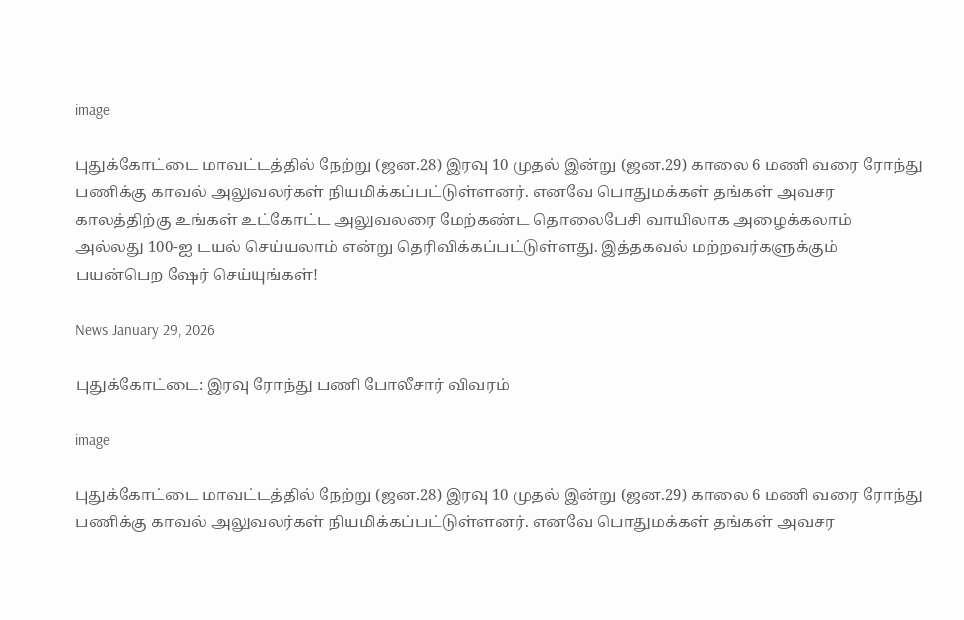image

புதுக்கோட்டை மாவட்டத்தில் நேற்று (ஜன.28) இரவு 10 முதல் இன்று (ஜன.29) காலை 6 மணி வரை ரோந்து பணிக்கு காவல் அலுவலர்கள் நியமிக்கப்பட்டுள்ளனர். எனவே பொதுமக்கள் தங்கள் அவசர காலத்திற்கு உங்கள் உட்கோட்ட அலுவலரை மேற்கண்ட தொலைபேசி வாயிலாக அழைக்கலாம் அல்லது 100-ஐ டயல் செய்யலாம் என்று தெரிவிக்கப்பட்டுள்ளது. இத்தகவல் மற்றவர்களுக்கும் பயன்பெற ஷேர் செய்யுங்கள்!

News January 29, 2026

புதுக்கோட்டை: இரவு ரோந்து பணி போலீசார் விவரம்

image

புதுக்கோட்டை மாவட்டத்தில் நேற்று (ஜன.28) இரவு 10 முதல் இன்று (ஜன.29) காலை 6 மணி வரை ரோந்து பணிக்கு காவல் அலுவலர்கள் நியமிக்கப்பட்டுள்ளனர். எனவே பொதுமக்கள் தங்கள் அவசர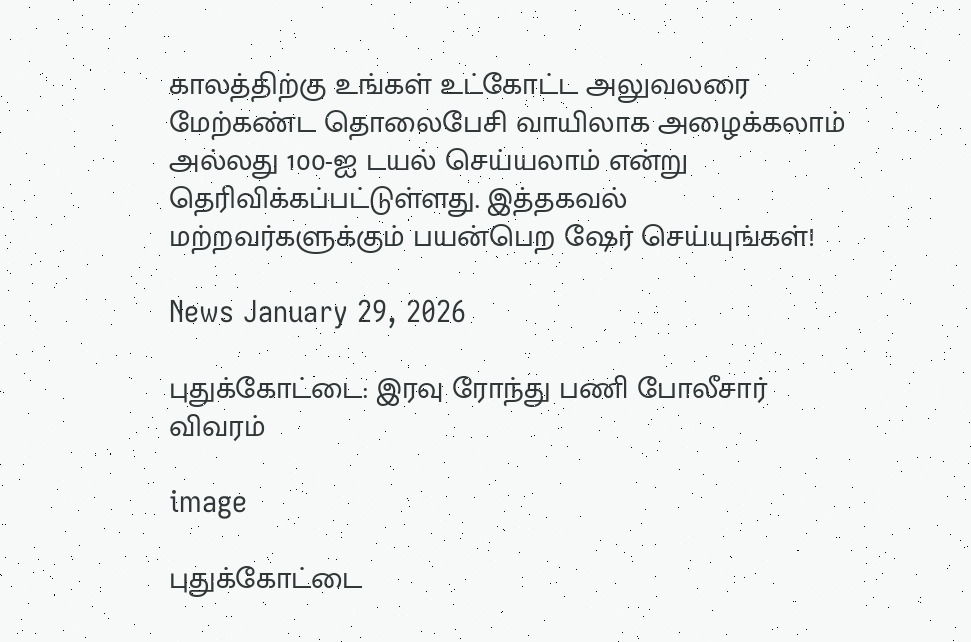காலத்திற்கு உங்கள் உட்கோட்ட அலுவலரை மேற்கண்ட தொலைபேசி வாயிலாக அழைக்கலாம் அல்லது 100-ஐ டயல் செய்யலாம் என்று தெரிவிக்கப்பட்டுள்ளது. இத்தகவல் மற்றவர்களுக்கும் பயன்பெற ஷேர் செய்யுங்கள்!

News January 29, 2026

புதுக்கோட்டை: இரவு ரோந்து பணி போலீசார் விவரம்

image

புதுக்கோட்டை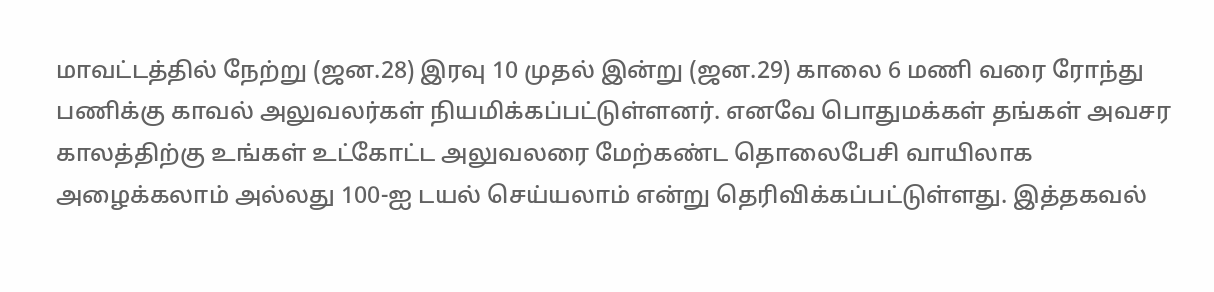மாவட்டத்தில் நேற்று (ஜன.28) இரவு 10 முதல் இன்று (ஜன.29) காலை 6 மணி வரை ரோந்து பணிக்கு காவல் அலுவலர்கள் நியமிக்கப்பட்டுள்ளனர். எனவே பொதுமக்கள் தங்கள் அவசர காலத்திற்கு உங்கள் உட்கோட்ட அலுவலரை மேற்கண்ட தொலைபேசி வாயிலாக அழைக்கலாம் அல்லது 100-ஐ டயல் செய்யலாம் என்று தெரிவிக்கப்பட்டுள்ளது. இத்தகவல்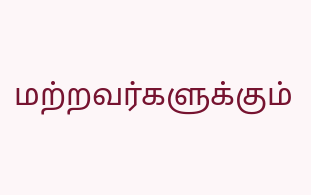மற்றவர்களுக்கும்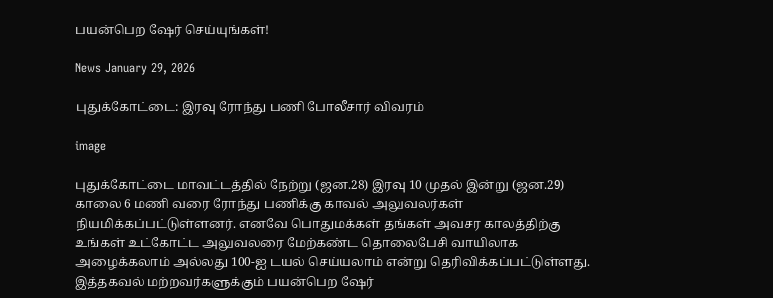பயன்பெற ஷேர் செய்யுங்கள்!

News January 29, 2026

புதுக்கோட்டை: இரவு ரோந்து பணி போலீசார் விவரம்

image

புதுக்கோட்டை மாவட்டத்தில் நேற்று (ஜன.28) இரவு 10 முதல் இன்று (ஜன.29) காலை 6 மணி வரை ரோந்து பணிக்கு காவல் அலுவலர்கள் நியமிக்கப்பட்டுள்ளனர். எனவே பொதுமக்கள் தங்கள் அவசர காலத்திற்கு உங்கள் உட்கோட்ட அலுவலரை மேற்கண்ட தொலைபேசி வாயிலாக அழைக்கலாம் அல்லது 100-ஐ டயல் செய்யலாம் என்று தெரிவிக்கப்பட்டுள்ளது. இத்தகவல் மற்றவர்களுக்கும் பயன்பெற ஷேர்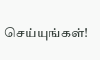செய்யுங்கள்!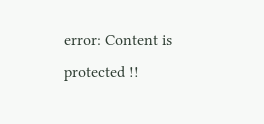error: Content is protected !!